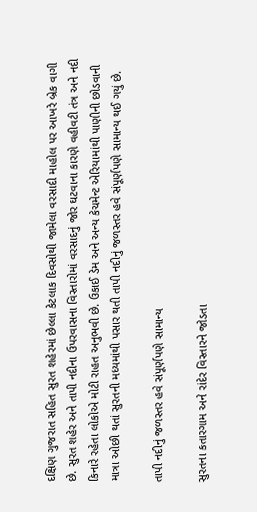દક્ષિણ ગુજરાત સહિત સુરત શહેરમાં છેલ્લા કેટલાક દિવસોથી જામેલા વરસાદી માહોલ પર આખરે બ્રેક વાગી છે. સુરત શહેર અને તાપી નદીના ઉપરવાસના વિસ્તારોમાં વરસાદનું જોર ઘટવાના કારણે વહીવટી તંત્ર અને નદી કિનારે રહેતા લોકોએ મોટી રાહત અનુભવી છે. ઉકાઈ ડેમ અને અન્ય કેચમેન્ટ એરિયામાંથી પાણીની છોડવાની માત્રા ઓછી થતાં સુરતની મધ્યમાંથી પસાર થતી તાપી નદીનું જળસ્તર હવે સંપૂર્ણપણે સામાન્ય થઈ ગયું છે.

તાપી નદીનું જળસ્તર હવે સંપૂર્ણપણે સામાન્ય

સુરતના કતારગામ અને રાંદેર વિસ્તારને જોડતા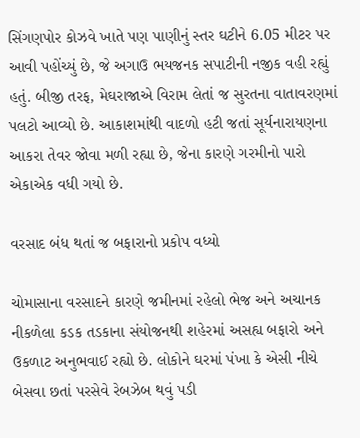સિંગણપોર કોઝવે ખાતે પણ પાણીનું સ્તર ઘટીને 6.05 મીટર પર આવી પહોંચ્યું છે, જે અગાઉ ભયજનક સપાટીની નજીક વહી રહ્યું હતું. બીજી તરફ, મેઘરાજાએ વિરામ લેતાં જ સુરતના વાતાવરણમાં પલટો આવ્યો છે. આકાશમાંથી વાદળો હટી જતાં સૂર્યનારાયણના આકરા તેવર જોવા મળી રહ્યા છે, જેના કારણે ગરમીનો પારો એકાએક વધી ગયો છે.

વરસાદ બંધ થતાં જ બફારાનો પ્રકોપ વધ્યો

ચોમાસાના વરસાદને કારણે જમીનમાં રહેલો ભેજ અને અચાનક નીકળેલા કડક તડકાના સંયોજનથી શહેરમાં અસહ્ય બફારો અને ઉકળાટ અનુભવાઈ રહ્યો છે. લોકોને ઘરમાં પંખા કે એસી નીચે બેસવા છતાં પરસેવે રેબઝેબ થવું પડી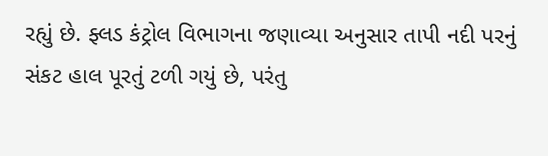રહ્યું છે. ફ્લડ કંટ્રોલ વિભાગના જણાવ્યા અનુસાર તાપી નદી પરનું સંકટ હાલ પૂરતું ટળી ગયું છે, પરંતુ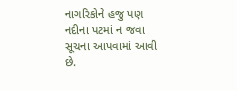નાગરિકોને હજુ પણ નદીના પટમાં ન જવા સૂચના આપવામાં આવી છે.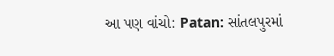આ પણ વાંચો: Patan: સાંતલપુરમાં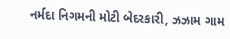નર્મદા નિગમની મોટી બેદરકારી, ઝઝામ ગામ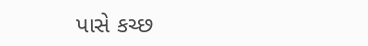પાસે કચ્છ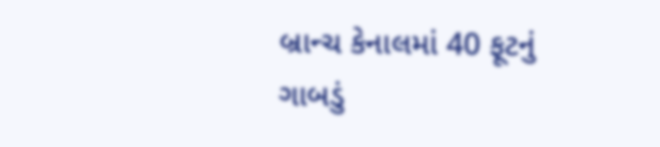બ્રાન્ચ કેનાલમાં 40 ફૂટનું ગાબડું